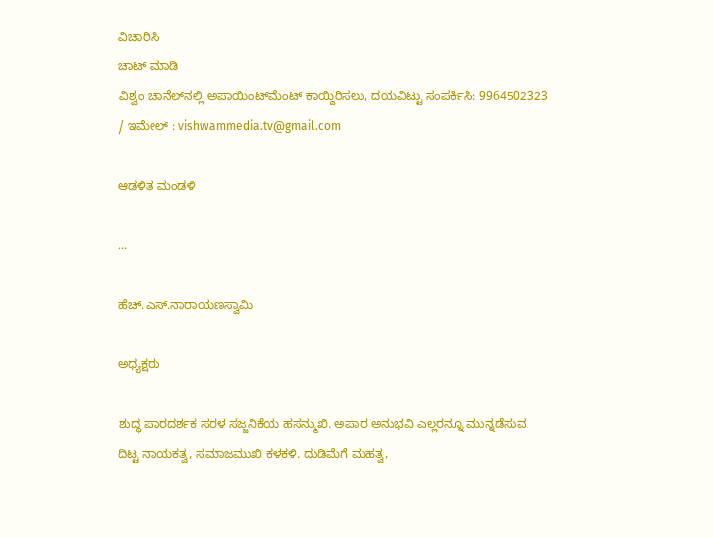ವಿಚಾರಿಸಿ
ಚಾಟ್ ಮಾಡಿ
ವಿಶ್ವಂ ಚಾನೆಲ್‌ನಲ್ಲಿ ಅಪಾಯಿಂಟ್‌ಮೆಂಟ್ ಕಾಯ್ದಿರಿಸಲು, ದಯವಿಟ್ಟು ಸಂಪರ್ಕಿಸಿ: 9964502323 / ಇಮೇಲ್ : vishwammedia.tv@gmail.com

ಆಡಳಿತ ಮಂಡಳಿ

...

ಹೆಚ್.ಎಸ್.ನಾರಾಯಣಸ್ವಾಮಿ

ಅಧ್ಯಕ್ಷರು

ಶುದ್ಧ ಪಾರದರ್ಶಕ ಸರಳ ಸಜ್ಜನಿಕೆಯ ಹಸನ್ಮುಖಿ. ಅಪಾರ ಅನುಭವಿ ಎಲ್ಲರನ್ನೂ ಮುನ್ನಡೆಸುವ ದಿಟ್ಟ ನಾಯಕತ್ವ, ಸಮಾಜಮುಖಿ ಕಳಕಳಿ. ದುಡಿಮೆಗೆ ಮಹತ್ವ,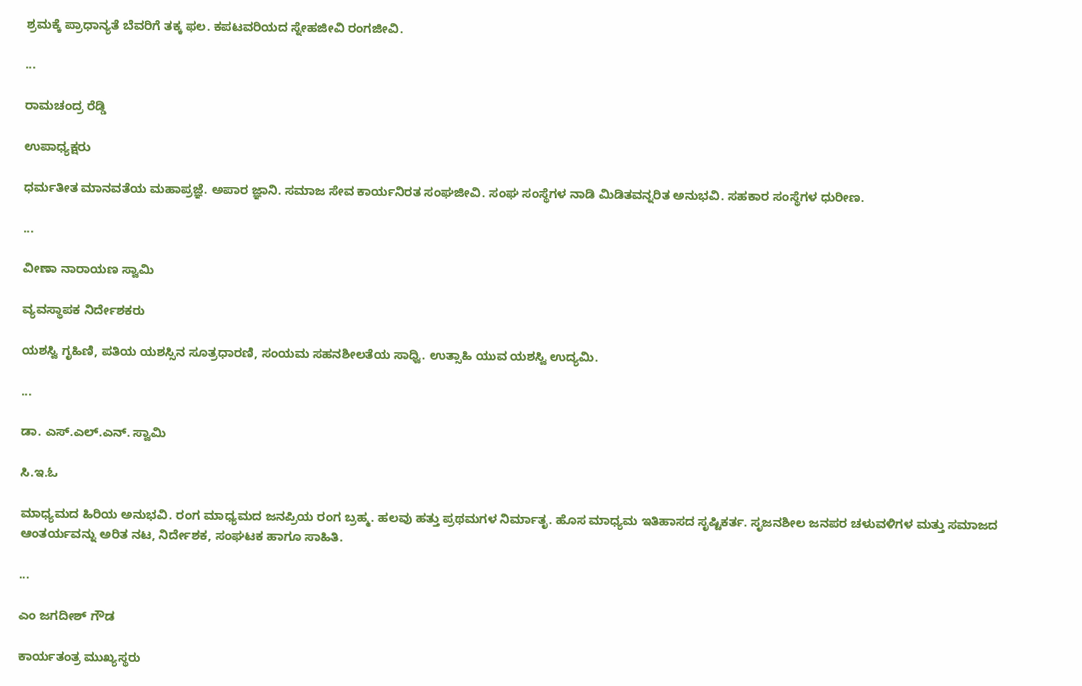ಶ್ರಮಕ್ಕೆ ಪ್ರಾಧಾನ್ಯತೆ ಬೆವರಿಗೆ ತಕ್ಕ ಫಲ. ಕಪಟವರಿಯದ ಸ್ನೇಹಜೀವಿ ರಂಗಜೀವಿ.

...

ರಾಮಚಂದ್ರ ರೆಡ್ಡಿ

ಉಪಾಧ್ಯಕ್ಷರು

ಧರ್ಮತೀತ ಮಾನವತೆಯ ಮಹಾಪ್ರಜ್ಞೆ. ಅಪಾರ ಜ್ಞಾನಿ. ಸಮಾಜ ಸೇವ ಕಾರ್ಯನಿರತ ಸಂಘಜೀವಿ. ಸಂಘ ಸಂಸ್ಥೆಗಳ ನಾಡಿ ಮಿಡಿತವನ್ನರಿತ ಅನುಭವಿ. ಸಹಕಾರ ಸಂಸ್ಥೆಗಳ ಧುರೀಣ.

...

ವೀಣಾ ನಾರಾಯಣ ಸ್ವಾಮಿ

ವ್ಯವಸ್ಥಾಪಕ ನಿರ್ದೇಶಕರು

ಯಶಸ್ವಿ ಗೃಹಿಣಿ, ಪತಿಯ ಯಶಸ್ಸಿನ ಸೂತ್ರಧಾರಣಿ, ಸಂಯಮ ಸಹನಶೀಲತೆಯ ಸಾಧ್ವಿ. ಉತ್ಸಾಹಿ ಯುವ ಯಶಸ್ವಿ ಉದ್ಯಮಿ.

...

ಡಾ. ಎಸ್.ಎಲ್.ಎನ್. ಸ್ವಾಮಿ

ಸಿ.ಇ.ಓ

ಮಾಧ್ಯಮದ ಹಿರಿಯ ಅನುಭವಿ. ರಂಗ ಮಾಧ್ಯಮದ ಜನಪ್ರಿಯ ರಂಗ ಬ್ರಹ್ಮ. ಹಲವು ಹತ್ತು ಪ್ರಥಮಗಳ ನಿರ್ಮಾತೃ. ಹೊಸ ಮಾಧ್ಯಮ ಇತಿಹಾಸದ ಸೃಷ್ಟಿಕರ್ತ. ಸೃಜನಶೀಲ ಜನಪರ ಚಳುವಳಿಗಳ ಮತ್ತು ಸಮಾಜದ ಆಂತರ್ಯವನ್ನು ಅರಿತ ನಟ, ನಿರ್ದೇಶಕ, ಸಂಘಟಕ ಹಾಗೂ ಸಾಹಿತಿ.

...

ಎಂ ಜಗದೀಶ್ ಗೌಡ

ಕಾರ್ಯತಂತ್ರ ಮುಖ್ಯಸ್ಥರು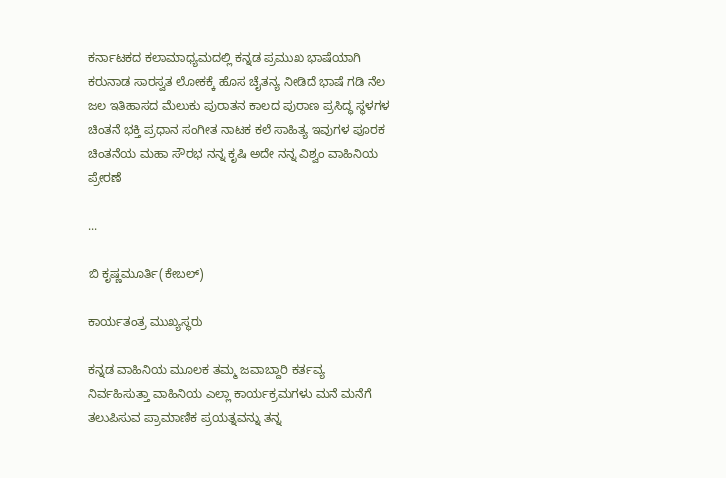ಕರ್ನಾಟಕದ ಕಲಾಮಾಧ್ಯಮದಲ್ಲಿ ಕನ್ನಡ ಪ್ರಮುಖ ಭಾಷೆಯಾಗಿ ಕರುನಾಡ ಸಾರಸ್ವತ ಲೋಕಕ್ಕೆ ಹೊಸ ಚೈತನ್ಯ ನೀಡಿದೆ ಭಾಷೆ ಗಡಿ ನೆಲ ಜಲ ಇತಿಹಾಸದ ಮೆಲುಕು ಪುರಾತನ ಕಾಲದ ಪುರಾಣ ಪ್ರಸಿದ್ಧ ಸ್ಥಳಗಳ ಚಿಂತನೆ ಭಕ್ತಿ ಪ್ರಧಾನ ಸಂಗೀತ ನಾಟಕ ಕಲೆ ಸಾಹಿತ್ಯ ಇವುಗಳ ಪೂರಕ ಚಿಂತನೆಯ ಮಹಾ ಸೌರಭ ನನ್ನ ಕೃಷಿ ಅದೇ ನನ್ನ ವಿಶ್ವಂ ವಾಹಿನಿಯ ಪ್ರೇರಣೆ

...

ಬಿ ಕೃಷ್ಣಮೂರ್ತಿ(ಕೇಬಲ್)

ಕಾರ್ಯತಂತ್ರ ಮುಖ್ಯಸ್ಥರು

ಕನ್ನಡ ವಾಹಿನಿಯ ಮೂಲಕ ತಮ್ಮ ಜವಾಬ್ದಾರಿ ಕರ್ತವ್ಯ ನಿರ್ವಹಿಸುತ್ತಾ ವಾಹಿನಿಯ ಎಲ್ಲಾ ಕಾರ್ಯಕ್ರಮಗಳು ಮನೆ ಮನೆಗೆ ತಲುಪಿಸುವ ಪ್ರಾಮಾಣಿಕ ಪ್ರಯತ್ನವನ್ನು ತನ್ನ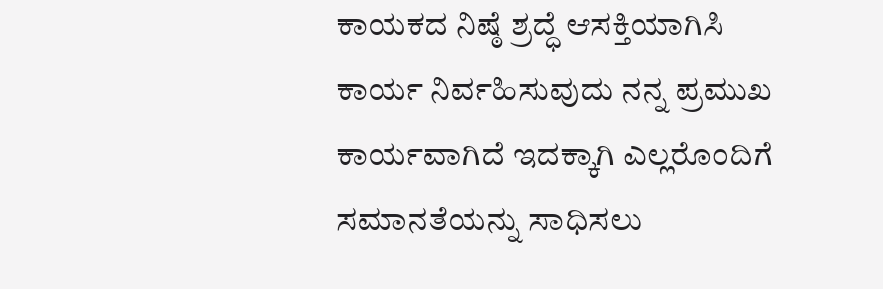ಕಾಯಕದ ನಿಷ್ಠೆ ಶ್ರದ್ಧೆ ಆಸಕ್ತಿಯಾಗಿಸಿ ಕಾರ್ಯ ನಿರ್ವಹಿಸುವುದು ನನ್ನ ಪ್ರಮುಖ ಕಾರ್ಯವಾಗಿದೆ ಇದಕ್ಕಾಗಿ ಎಲ್ಲರೊಂದಿಗೆ ಸಮಾನತೆಯನ್ನು ಸಾಧಿಸಲು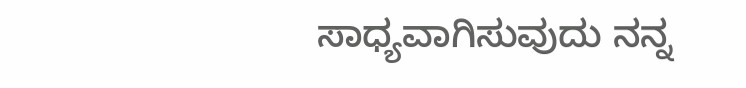ಸಾಧ್ಯವಾಗಿಸುವುದು ನನ್ನ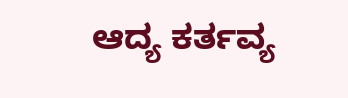ಆದ್ಯ ಕರ್ತವ್ಯ